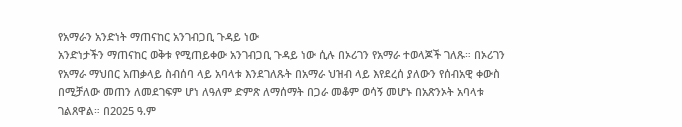የአማራን አንድነት ማጠናከር አንገብጋቢ ጉዳይ ነው
አንድነታችን ማጠናከር ወቅቱ የሚጠይቀው አንገብጋቢ ጉዳይ ነው ሲሉ በኦሪገን የአማራ ተወላጆች ገለጹ። በኦሪገን የአማራ ማህበር አጠቃላይ ስብሰባ ላይ አባላቱ እንደገለጹት በአማራ ህዝብ ላይ እየደረሰ ያለውን የሰብአዊ ቀውስ በሚቻለው መጠን ለመደገፍም ሆነ ለዓለም ድምጽ ለማሰማት በጋራ መቆም ወሳኝ መሆኑ በአጽንኦት አባላቱ ገልጸዋል። በ2025 ዓ.ም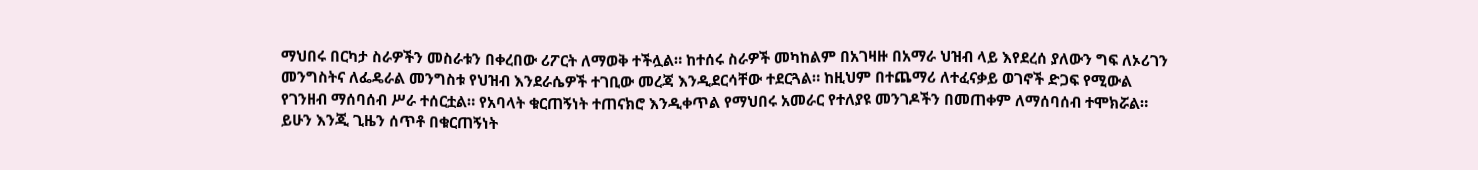ማህበሩ በርካታ ስራዎችን መስራቱን በቀረበው ሪፖርት ለማወቅ ተችሏል። ከተሰሩ ስራዎች መካከልም በአገዛዙ በአማራ ህዝብ ላይ እየደረሰ ያለውን ግፍ ለኦሪገን መንግስትና ለፌዴራል መንግስቱ የህዝብ እንደራሴዎች ተገቢው መረጃ እንዲደርሳቸው ተደርጓል። ከዚህም በተጨማሪ ለተፈናቃይ ወገኖች ድጋፍ የሚውል የገንዘብ ማሰባሰብ ሥራ ተሰርቷል። የአባላት ቁርጠኝነት ተጠናክሮ እንዲቀጥል የማህበሩ አመራር የተለያዩ መንገዶችን በመጠቀም ለማሰባሰብ ተሞክሯል። ይሁን እንጂ ጊዜን ሰጥቶ በቁርጠኝነት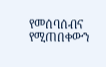የመሰባሰብና የሚጠበቀውን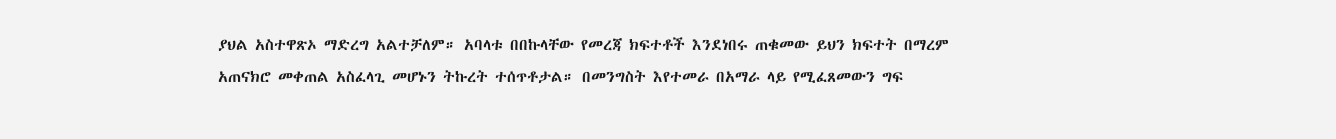ያህል አስተዋጽኦ ማድረግ አልተቻለም። አባላቱ በበኩላቸው የመረጃ ክፍተቶች እንደነበሩ ጠቁመው ይህን ክፍተት በማረም አጠናክሮ መቀጠል አስፈላጊ መሆኑን ትኩረት ተሰጥቶታል። በመንግስት እየተመራ በአማራ ላይ የሚፈጸመውን ግፍ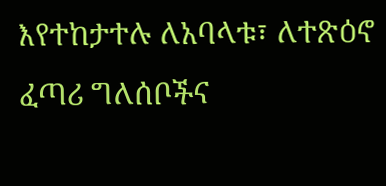እየተከታተሉ ለአባላቱ፣ ለተጽዕኖ ፈጣሪ ግለሰቦችና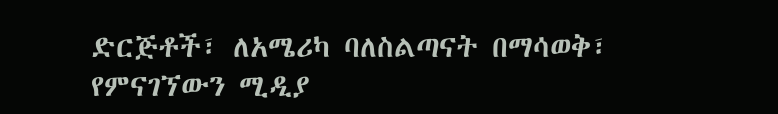ድርጅቶች፣ ለአሜሪካ ባለስልጣናት በማሳወቅ፣ የምናገኘውን ሚዲያ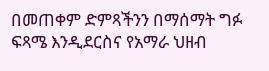በመጠቀም ድምጻችንን በማሰማት ግፉ ፍጻሜ እንዲደርስና የአማራ ህዘብ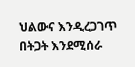ህልውና እንዲረጋገጥ በትጋት እንደሚሰራ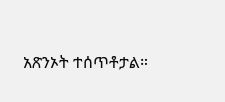አጽንኦት ተሰጥቶታል።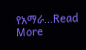የአማራ...Read More